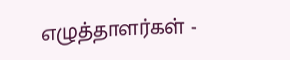எழுத்தாளர்கள் -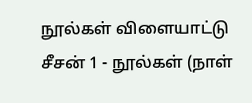நூல்கள் விளையாட்டு
சீசன் 1 - நூல்கள் (நாள்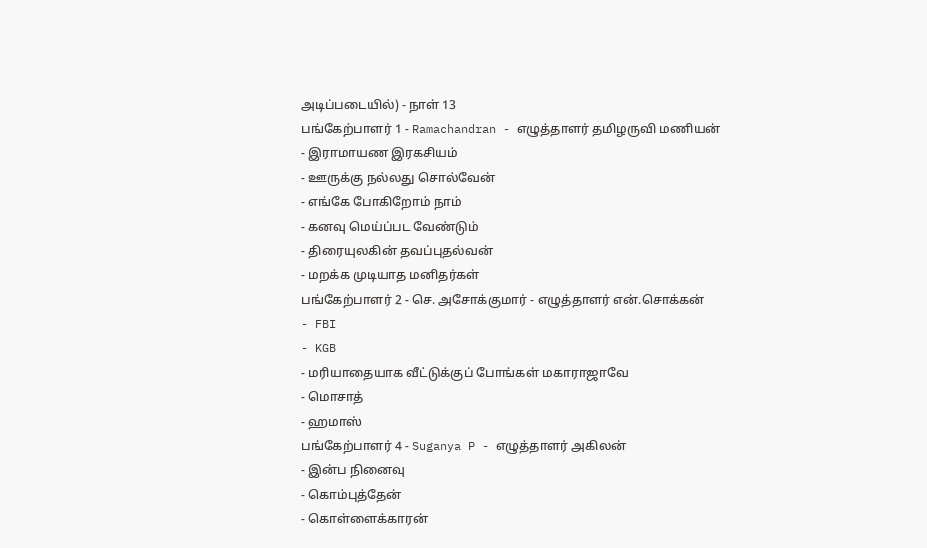அடிப்படையில்) - நாள் 13
பங்கேற்பாளர் 1 - Ramachandran - எழுத்தாளர் தமிழருவி மணியன்
- இராமாயண இரகசியம்
- ஊருக்கு நல்லது சொல்வேன்
- எங்கே போகிறோம் நாம்
- கனவு மெய்ப்பட வேண்டும்
- திரையுலகின் தவப்புதல்வன்
- மறக்க முடியாத மனிதர்கள்
பங்கேற்பாளர் 2 - செ. அசோக்குமார் - எழுத்தாளர் என்.சொக்கன்
- FBI
- KGB
- மரியாதையாக வீட்டுக்குப் போங்கள் மகாராஜாவே
- மொசாத்
- ஹமாஸ்
பங்கேற்பாளர் 4 - Suganya P - எழுத்தாளர் அகிலன்
- இன்ப நினைவு
- கொம்புத்தேன்
- கொள்ளைக்காரன்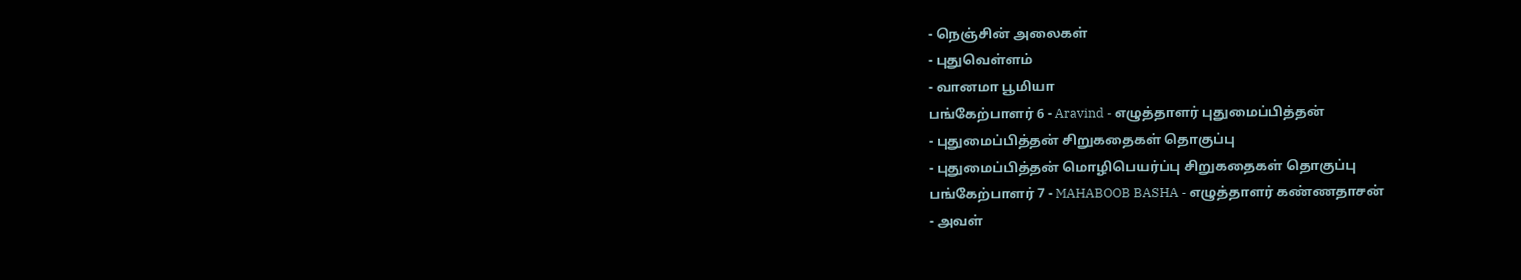- நெஞ்சின் அலைகள்
- புதுவெள்ளம்
- வானமா பூமியா
பங்கேற்பாளர் 6 - Aravind - எழுத்தாளர் புதுமைப்பித்தன்
- புதுமைப்பித்தன் சிறுகதைகள் தொகுப்பு
- புதுமைப்பித்தன் மொழிபெயர்ப்பு சிறுகதைகள் தொகுப்பு
பங்கேற்பாளர் 7 - MAHABOOB BASHA - எழுத்தாளர் கண்ணதாசன்
- அவள்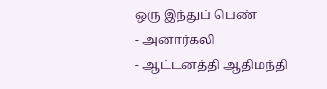ஒரு இந்துப் பெண்
- அனார்கலி
- ஆட்டனத்தி ஆதிமந்தி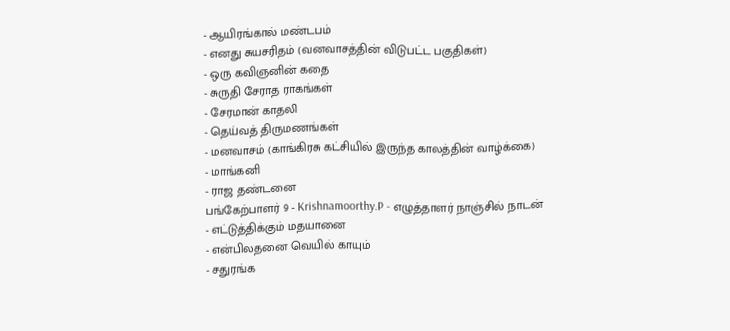- ஆயிரங்கால் மண்டபம்
- எனது சுயசரிதம் (வனவாசத்தின் விடுபட்ட பகுதிகள்)
- ஒரு கவிஞனின் கதை
- சுருதி சேராத ராகங்கள்
- சேரமான் காதலி
- தெய்வத் திருமணங்கள்
- மனவாசம் (காங்கிரசு கட்சியில் இருந்த காலத்தின் வாழ்க்கை)
- மாங்கனி
- ராஜ தண்டனை
பங்கேற்பாளர் 9 - Krishnamoorthy.P - எழுத்தாளர் நாஞ்சில் நாடன்
- எட்டுத்திக்கும் மதயானை
- என்பிலதனை வெயில் காயும்
- சதுரங்க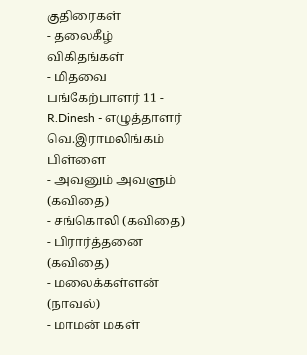குதிரைகள்
- தலைகீழ் விகிதங்கள்
- மிதவை
பங்கேற்பாளர் 11 - R.Dinesh - எழுத்தாளர் வெ.இராமலிங்கம் பிள்ளை
- அவனும் அவளும் (கவிதை)
- சங்கொலி (கவிதை)
- பிரார்த்தனை (கவிதை)
- மலைக்கள்ளன் (நாவல்)
- மாமன் மகள்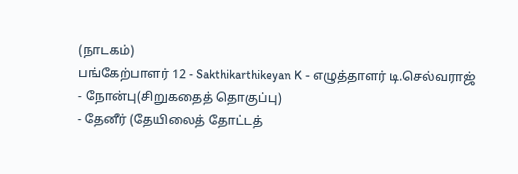(நாடகம்)
பங்கேற்பாளர் 12 - Sakthikarthikeyan K - எழுத்தாளர் டி.செல்வராஜ்
- நோன்பு(சிறுகதைத் தொகுப்பு)
- தேனீர் (தேயிலைத் தோட்டத்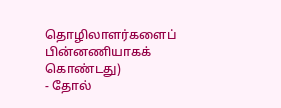தொழிலாளர்களைப் பின்னணியாகக் கொண்டது)
- தோல்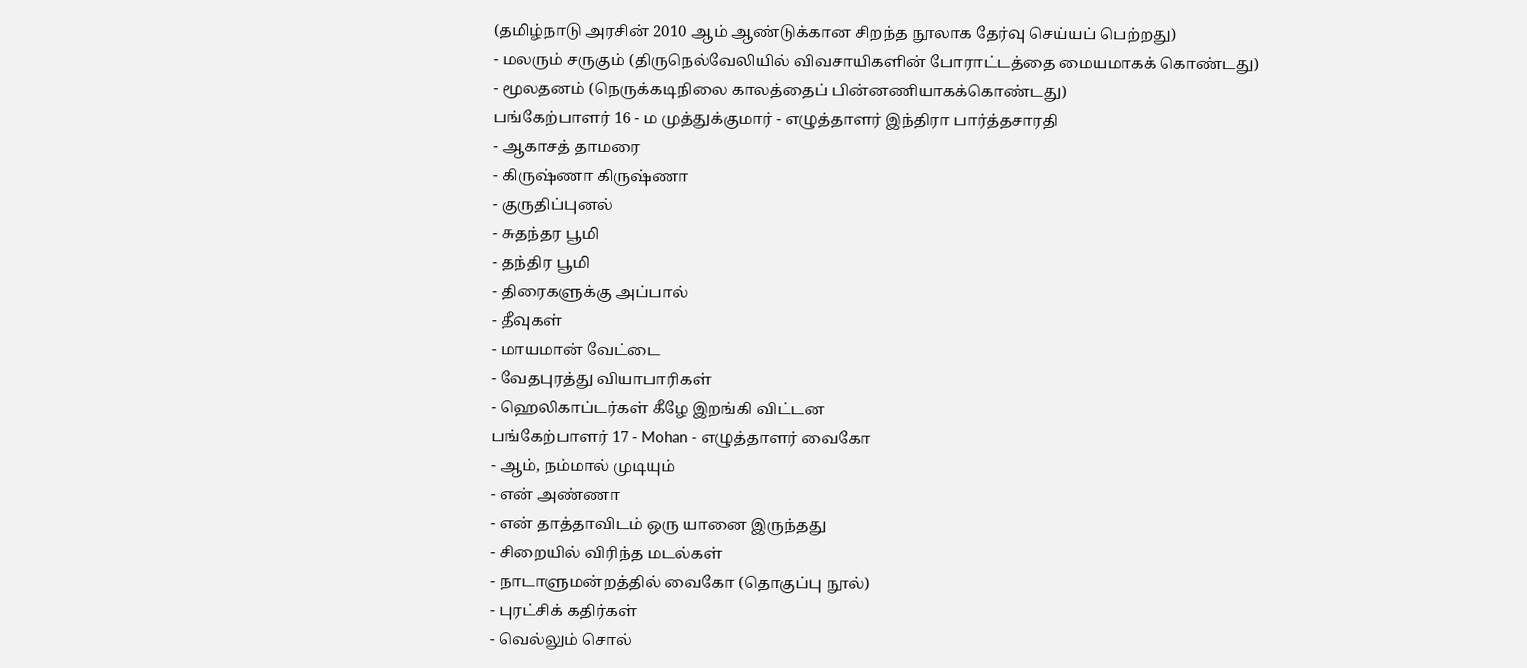(தமிழ்நாடு அரசின் 2010 ஆம் ஆண்டுக்கான சிறந்த நூலாக தேர்வு செய்யப் பெற்றது)
- மலரும் சருகும் (திருநெல்வேலியில் விவசாயிகளின் போராட்டத்தை மையமாகக் கொண்டது)
- மூலதனம் (நெருக்கடிநிலை காலத்தைப் பின்னணியாகக்கொண்டது)
பங்கேற்பாளர் 16 - ம முத்துக்குமார் - எழுத்தாளர் இந்திரா பார்த்தசாரதி
- ஆகாசத் தாமரை
- கிருஷ்ணா கிருஷ்ணா
- குருதிப்புனல்
- சுதந்தர பூமி
- தந்திர பூமி
- திரைகளுக்கு அப்பால்
- தீவுகள்
- மாயமான் வேட்டை
- வேதபுரத்து வியாபாரிகள்
- ஹெலிகாப்டர்கள் கீழே இறங்கி விட்டன
பங்கேற்பாளர் 17 - Mohan - எழுத்தாளர் வைகோ
- ஆம், நம்மால் முடியும்
- என் அண்ணா
- என் தாத்தாவிடம் ஒரு யானை இருந்தது
- சிறையில் விரிந்த மடல்கள்
- நாடாளுமன்றத்தில் வைகோ (தொகுப்பு நூல்)
- புரட்சிக் கதிர்கள்
- வெல்லும் சொல்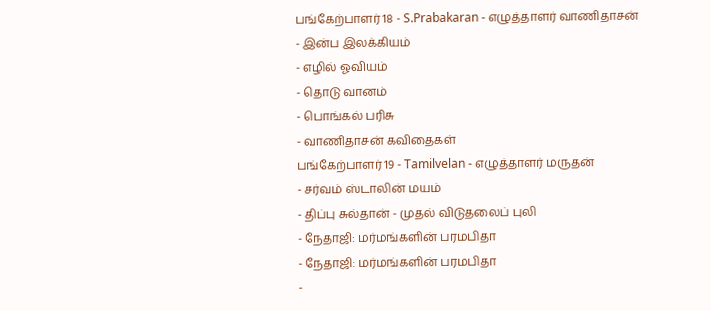பங்கேற்பாளர் 18 - S.Prabakaran - எழுத்தாளர் வாணிதாசன்
- இன்ப இலக்கியம்
- எழில் ஓவியம்
- தொடு வானம்
- பொங்கல் பரிசு
- வாணிதாசன் கவிதைகள்
பங்கேற்பாளர் 19 - Tamilvelan - எழுத்தாளர் மருதன்
- சர்வம் ஸ்டாலின் மயம்
- திப்பு சுல்தான் - முதல் விடுதலைப் புலி
- நேதாஜி: மர்மங்களின் பரமபிதா
- நேதாஜி: மர்மங்களின் பரமபிதா
-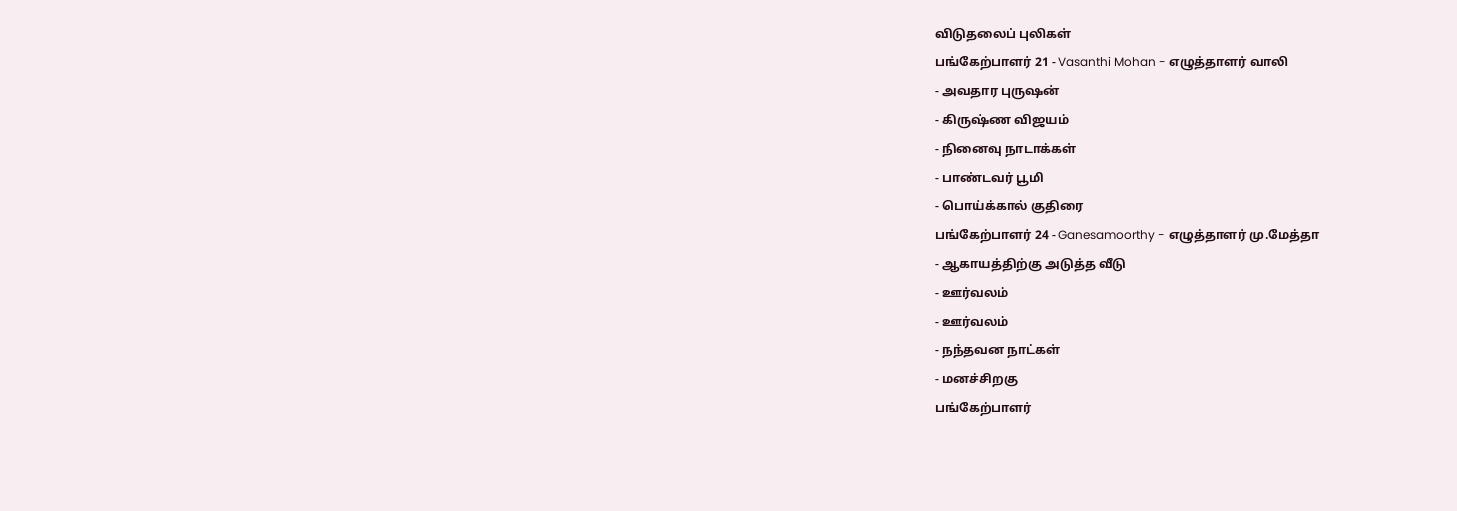விடுதலைப் புலிகள்
பங்கேற்பாளர் 21 - Vasanthi Mohan - எழுத்தாளர் வாலி
- அவதார புருஷன்
- கிருஷ்ண விஜயம்
- நினைவு நாடாக்கள்
- பாண்டவர் பூமி
- பொய்க்கால் குதிரை
பங்கேற்பாளர் 24 - Ganesamoorthy - எழுத்தாளர் மு.மேத்தா
- ஆகாயத்திற்கு அடுத்த வீடு
- ஊர்வலம்
- ஊர்வலம்
- நந்தவன நாட்கள்
- மனச்சிறகு
பங்கேற்பாளர்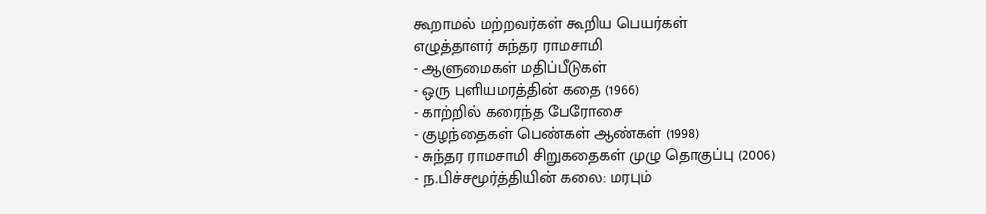கூறாமல் மற்றவர்கள் கூறிய பெயர்கள்
எழுத்தாளர் சுந்தர ராமசாமி
- ஆளுமைகள் மதிப்பீடுகள்
- ஒரு புளியமரத்தின் கதை (1966)
- காற்றில் கரைந்த பேரோசை
- குழந்தைகள் பெண்கள் ஆண்கள் (1998)
- சுந்தர ராமசாமி சிறுகதைகள் முழு தொகுப்பு (2006)
- ந.பிச்சமூர்த்தியின் கலை: மரபும்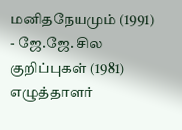மனிதநேயமும் (1991)
- ஜே.ஜே. சில குறிப்புகள் (1981)
எழுத்தாளர்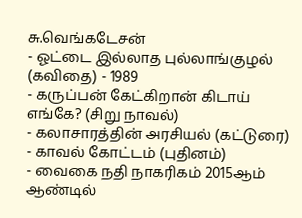சு.வெங்கடேசன்
- ஓட்டை இல்லாத புல்லாங்குழல் (கவிதை) - 1989
- கருப்பன் கேட்கிறான் கிடாய் எங்கே? (சிறு நாவல்)
- கலாசாரத்தின் அரசியல் (கட்டுரை)
- காவல் கோட்டம் (புதினம்)
- வைகை நதி நாகரிகம் 2015ஆம் ஆண்டில்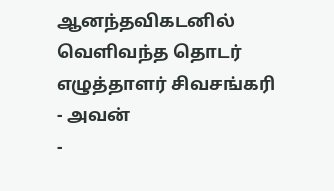ஆனந்தவிகடனில் வெளிவந்த தொடர்
எழுத்தாளர் சிவசங்கரி
- அவன்
-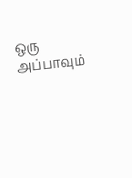ஒரு அப்பாவும்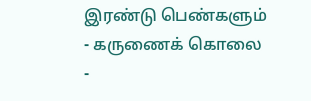இரண்டு பெண்களும்
- கருணைக் கொலை
-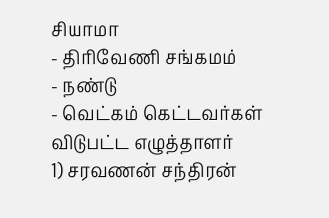சியாமா
- திரிவேணி சங்கமம்
- நண்டு
- வெட்கம் கெட்டவர்கள்
விடுபட்ட எழுத்தாளர்
1) சரவணன் சந்திரன்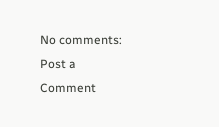No comments:
Post a Comment